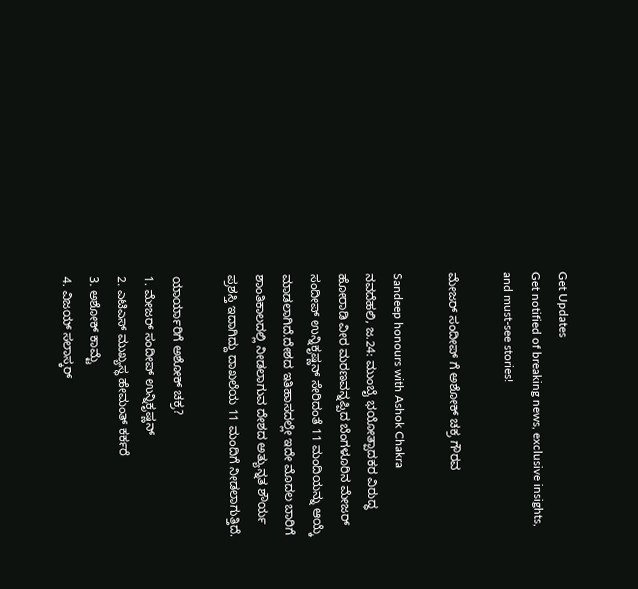Get Updates
Get notified of breaking news, exclusive insights, and must-see stories!

ಮೇಜರ್ ಸಂದೀಪ್ ಗೆ ಅಶೋಕ್ ಚಕ್ರ ಗೌರವ

Sandeep honours with Ashok Chakra
ನವದೆಹಲಿ, ಜ.24: ಮುಂಬೈ ಭಯೋತ್ಪಾದಕರ ವಿರುದ್ಧ ಹೋರಾಡಿ ವೀರ ಮರಣವನ್ನಪ್ಪಿದ ಬೆಂಗಳೂರಿನ ಮೇಜರ್ ಸಂದೀಪ್ ಉನ್ನಿಕೃಷ್ಣನ್ ಸೇರಿದಂತೆ 11 ಮಂದಿಯನ್ನು ಆಯ್ಕೆ ಮಾಡಲಾಗಿದೆ.ದೇಶದ ಇತಿಹಾಸದಲ್ಲೇ ಇದೇ ಮೊದಲ ಬಾರಿಗೆ ಶಾಂತಿಕಾಲದಲ್ಲಿ ನೀಡಲಾಗುವ ದೇಶದ ಅತ್ಯುನ್ನತ ಶೌರ್ಯ ಪ್ರಶಸ್ತಿ ಇದಾಗಿದ್ದು ದಾಖಲೆಯ 11 ಮಂದಿಗೆ ನೀಡಲಾಗುತ್ತಿದೆ.

ಯಾರ್ಯಾರಿಗೆ ಅಶೋಕ್ ಚಕ್ರ?
1. ಮೇಜರ್ ಸಂದೀಪ್ ಉನ್ನಿಕೃಷ್ಣನ್
2. ಎಟಿಎಸ್ ಮುಖ್ಯಸ್ಥ ಹೇಮಂತ್ ಕರ್ಕರೆ
3. ಅಶೋಕ್ ಕಾಮ್ಟೆ
4. ವಿಜಯ್ ಸಲಾಸ್ಕರ್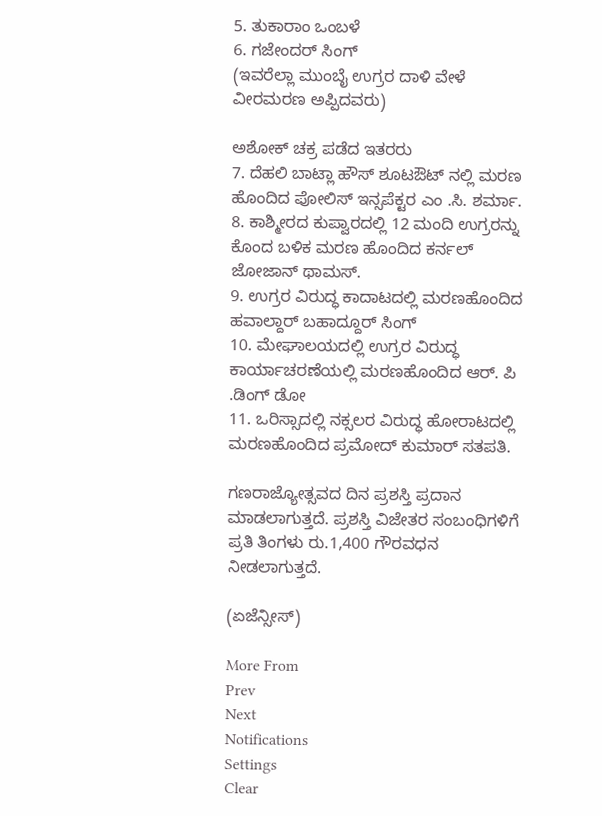5. ತುಕಾರಾಂ ಒಂಬಳೆ
6. ಗಜೇಂದರ್ ಸಿಂಗ್
(ಇವರೆಲ್ಲಾ ಮುಂಬೈ ಉಗ್ರರ ದಾಳಿ ವೇಳೆ ವೀರಮರಣ ಅಪ್ಪಿದವರು)

ಅಶೋಕ್ ಚಕ್ರ ಪಡೆದ ಇತರರು
7. ದೆಹಲಿ ಬಾಟ್ಲಾ ಹೌಸ್ ಶೂಟಔಟ್ ನಲ್ಲಿ ಮರಣ ಹೊಂದಿದ ಪೋಲಿಸ್ ಇನ್ಸಪೆಕ್ಟರ ಎಂ .ಸಿ. ಶರ್ಮಾ.
8. ಕಾಶ್ಮೀರದ ಕುಪ್ವಾರದಲ್ಲಿ 12 ಮಂದಿ ಉಗ್ರರನ್ನು ಕೊಂದ ಬಳಿಕ ಮರಣ ಹೊಂದಿದ ಕರ್ನಲ್ ಜೋಜಾನ್ ಥಾಮಸ್.
9. ಉಗ್ರರ ವಿರುದ್ಧ ಕಾದಾಟದಲ್ಲಿ ಮರಣಹೊಂದಿದ ಹವಾಲ್ದಾರ್ ಬಹಾದ್ದೂರ್ ಸಿಂಗ್
10. ಮೇಘಾಲಯದಲ್ಲಿ ಉಗ್ರರ ವಿರುದ್ಧ ಕಾರ್ಯಾಚರಣೆಯಲ್ಲಿ ಮರಣಹೊಂದಿದ ಆರ್. ಪಿ .ಡಿಂಗ್ ಡೋ
11. ಒರಿಸ್ಸಾದಲ್ಲಿ ನಕ್ಸಲರ ವಿರುದ್ಧ ಹೋರಾಟದಲ್ಲಿ ಮರಣಹೊಂದಿದ ಪ್ರಮೋದ್ ಕುಮಾರ್ ಸತಪತಿ.

ಗಣರಾಜ್ಯೋತ್ಸವದ ದಿನ ಪ್ರಶಸ್ತಿ ಪ್ರದಾನ ಮಾಡಲಾಗುತ್ತದೆ. ಪ್ರಶಸ್ತಿ ವಿಜೇತರ ಸಂಬಂಧಿಗಳಿಗೆ ಪ್ರತಿ ತಿಂಗಳು ರು.1,400 ಗೌರವಧನ ನೀಡಲಾಗುತ್ತದೆ.

(ಏಜೆನ್ಸೀಸ್)

More From
Prev
Next
Notifications
Settings
Clear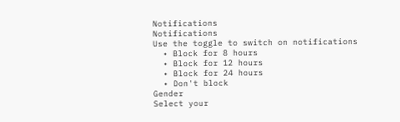Notifications
Notifications
Use the toggle to switch on notifications
  • Block for 8 hours
  • Block for 12 hours
  • Block for 24 hours
  • Don't block
Gender
Select your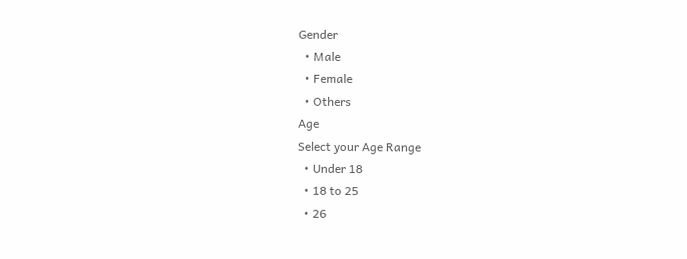Gender
  • Male
  • Female
  • Others
Age
Select your Age Range
  • Under 18
  • 18 to 25
  • 26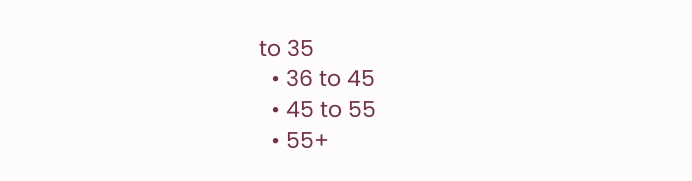to 35
  • 36 to 45
  • 45 to 55
  • 55+